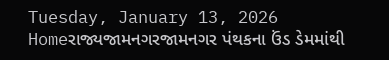Tuesday, January 13, 2026
Homeરાજ્યજામનગરજામનગર પંથકના ઉંડ ડેમમાંથી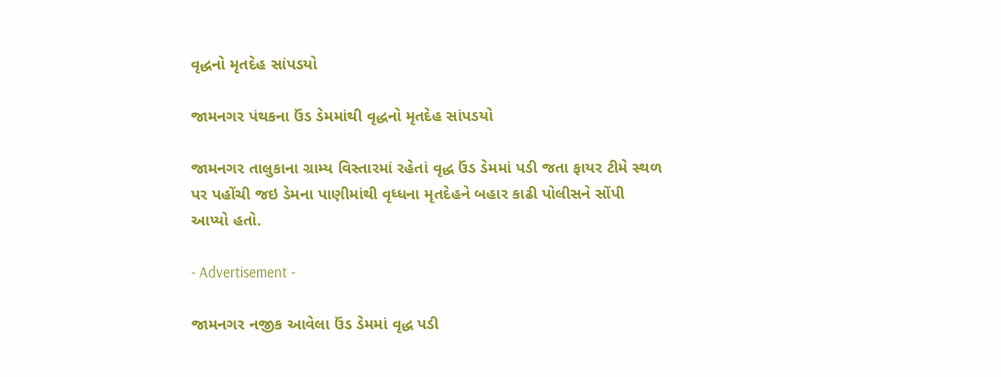વૃદ્ધનો મૃતદેહ સાંપડયો

જામનગર પંથકના ઉંડ ડેમમાંથી વૃદ્ધનો મૃતદેહ સાંપડયો

જામનગર તાલુકાના ગ્રામ્ય વિસ્તારમાં રહેતાં વૃદ્ધ ઉંડ ડેમમાં પડી જતા ફાયર ટીમે સ્થળ પર પહોંચી જઇ ડેમના પાણીમાંથી વૃધ્ધના મૃતદેહને બહાર કાઢી પોલીસને સોંપી આપ્યો હતો.

- Advertisement -

જામનગર નજીક આવેલા ઉંડ ડેમમાં વૃદ્ધ પડી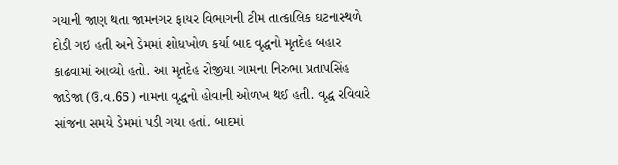ગયાની જાણ થતા જામનગર ફાયર વિભાગની ટીમ તાત્કાલિક ઘટનાસ્થળે દોડી ગઇ હતી અને ડેમમાં શોધખોળ કર્યા બાદ વૃદ્ધનો મૃતદેહ બહાર કાઢવામાં આવ્યો હતો. આ મૃતદેહ રોજીયા ગામના નિરુભા પ્રતાપસિંહ જાડેજા (ઉ.વ.65) નામના વૃદ્ધનો હોવાની ઓળખ થઈ હતી. વૃદ્ધ રવિવારે સાંજના સમયે ડેમમાં પડી ગયા હતાં. બાદમાં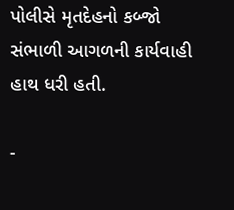પોલીસે મૃતદેહનો કબ્જો સંભાળી આગળની કાર્યવાહી હાથ ધરી હતી.

-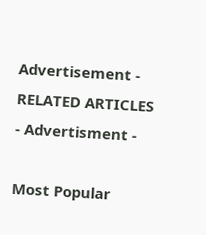Advertisement -
RELATED ARTICLES
- Advertisment -

Most Popular